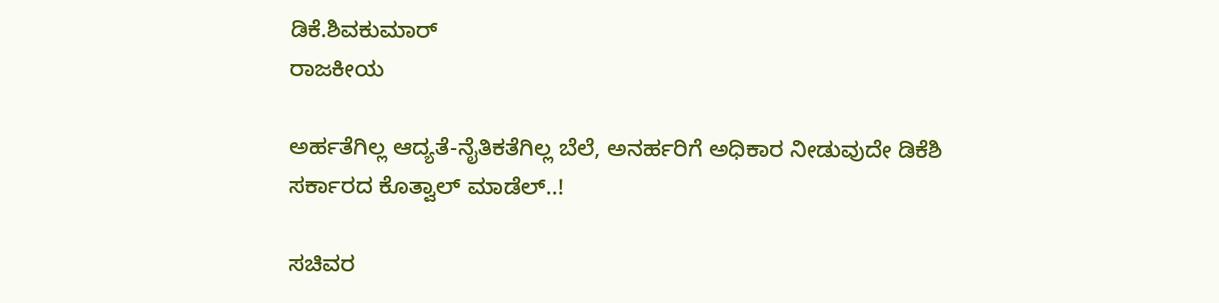ಡಿಕೆ.ಶಿವಕುಮಾರ್
ರಾಜಕೀಯ

ಅರ್ಹತೆಗಿಲ್ಲ ಆದ್ಯತೆ-ನೈತಿಕತೆಗಿಲ್ಲ ಬೆಲೆ, ಅನರ್ಹರಿಗೆ ಅಧಿಕಾರ ನೀಡುವುದೇ ಡಿಕೆಶಿ ಸರ್ಕಾರದ ಕೊತ್ವಾಲ್‌ ಮಾಡೆಲ್‌..!

ಸಚಿವರ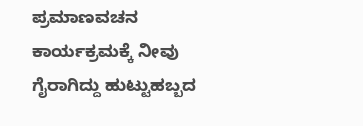ಪ್ರಮಾಣವಚನ ಕಾರ್ಯಕ್ರಮಕ್ಕೆ ನೀವು ಗೈರಾಗಿದ್ದು ಹುಟ್ಟುಹಬ್ಬದ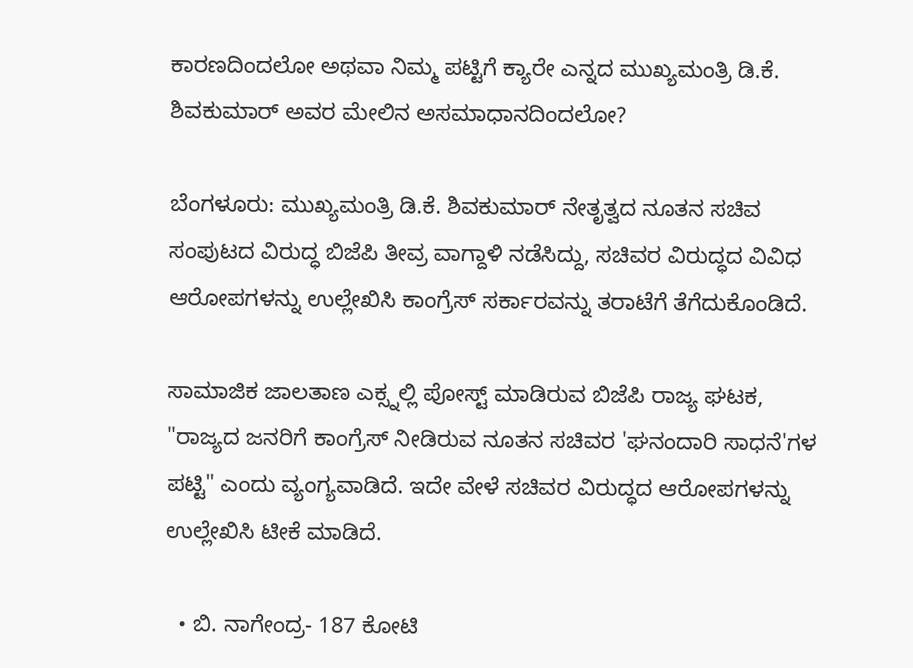ಕಾರಣದಿಂದಲೋ ಅಥವಾ ನಿಮ್ಮ ಪಟ್ಟಿಗೆ ಕ್ಯಾರೇ ಎನ್ನದ ಮುಖ್ಯಮಂತ್ರಿ ಡಿ.ಕೆ. ಶಿವಕುಮಾರ್ ಅವರ ಮೇಲಿನ ಅಸಮಾಧಾನದಿಂದಲೋ?

ಬೆಂಗಳೂರು: ಮುಖ್ಯಮಂತ್ರಿ ಡಿ.ಕೆ. ಶಿವಕುಮಾರ್ ನೇತೃತ್ವದ ನೂತನ ಸಚಿವ ಸಂಪುಟದ ವಿರುದ್ಧ ಬಿಜೆಪಿ ತೀವ್ರ ವಾಗ್ದಾಳಿ ನಡೆಸಿದ್ದು, ಸಚಿವರ ವಿರುದ್ಧದ ವಿವಿಧ ಆರೋಪಗಳನ್ನು ಉಲ್ಲೇಖಿಸಿ ಕಾಂಗ್ರೆಸ್ ಸರ್ಕಾರವನ್ನು ತರಾಟೆಗೆ ತೆಗೆದುಕೊಂಡಿದೆ.

ಸಾಮಾಜಿಕ ಜಾಲತಾಣ ಎಕ್ಸ್ನಲ್ಲಿ ಪೋಸ್ಟ್ ಮಾಡಿರುವ ಬಿಜೆಪಿ ರಾಜ್ಯ ಘಟಕ, "ರಾಜ್ಯದ ಜನರಿಗೆ ಕಾಂಗ್ರೆಸ್ ನೀಡಿರುವ ನೂತನ ಸಚಿವರ 'ಘನಂದಾರಿ ಸಾಧನೆ'ಗಳ ಪಟ್ಟಿ" ಎಂದು ವ್ಯಂಗ್ಯವಾಡಿದೆ. ಇದೇ ವೇಳೆ ಸಚಿವರ ವಿರುದ್ಧದ ಆರೋಪಗಳನ್ನು ಉಲ್ಲೇಖಿಸಿ ಟೀಕೆ ಮಾಡಿದೆ.

  • ಬಿ. ನಾಗೇಂದ್ರ- 187 ಕೋಟಿ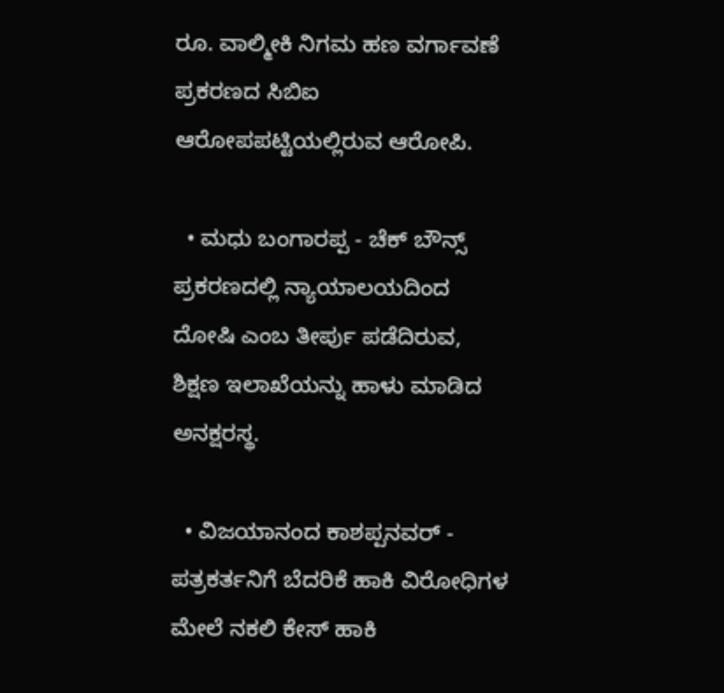ರೂ. ವಾಲ್ಮೀಕಿ ನಿಗಮ ಹಣ ವರ್ಗಾವಣೆ ಪ್ರಕರಣದ ಸಿಬಿಐ ಆರೋಪಪಟ್ಟಿಯಲ್ಲಿರುವ ಆರೋಪಿ.

  • ಮಧು ಬಂಗಾರಪ್ಪ - ಚೆಕ್‌ ಬೌನ್ಸ್‌ ಪ್ರಕರಣದಲ್ಲಿ ನ್ಯಾಯಾಲಯದಿಂದ ದೋಷಿ ಎಂಬ ತೀರ್ಪು ಪಡೆದಿರುವ, ಶಿಕ್ಷಣ ಇಲಾಖೆಯನ್ನು ಹಾಳು ಮಾಡಿದ ಅನಕ್ಷರಸ್ಥ.

  • ವಿಜಯಾನಂದ ಕಾಶಪ್ಪನವರ್ - ಪತ್ರಕರ್ತನಿಗೆ ಬೆದರಿಕೆ ಹಾಕಿ ವಿರೋಧಿಗಳ ಮೇಲೆ ನಕಲಿ ಕೇಸ್‌ ಹಾಕಿ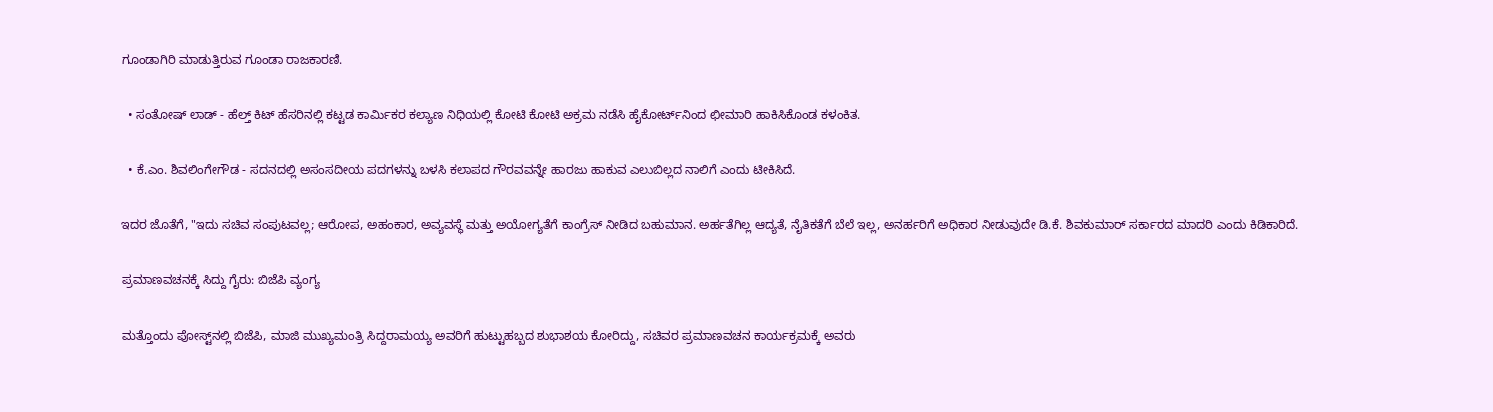ಗೂಂಡಾಗಿರಿ ಮಾಡುತ್ತಿರುವ ಗೂಂಡಾ ರಾಜಕಾರಣಿ.

  • ಸಂತೋಷ್‌ ಲಾಡ್‌ - ಹೆಲ್ತ್‌ ಕಿಟ್‌ ಹೆಸರಿನಲ್ಲಿ ಕಟ್ಟಡ ಕಾರ್ಮಿಕರ ಕಲ್ಯಾಣ ನಿಧಿಯಲ್ಲಿ ಕೋಟಿ ಕೋಟಿ ಅಕ್ರಮ ನಡೆಸಿ ಹೈಕೋರ್ಟ್‌ನಿಂದ ಛೀಮಾರಿ ಹಾಕಿಸಿಕೊಂಡ ಕಳಂಕಿತ.

  • ಕೆ.ಎಂ. ಶಿವಲಿಂಗೇಗೌಡ - ಸದನದಲ್ಲಿ ಅಸಂಸದೀಯ ಪದಗಳನ್ನು ಬಳಸಿ ಕಲಾಪದ ಗೌರವವನ್ನೇ ಹಾರಜು ಹಾಕುವ ಎಲುಬಿಲ್ಲದ ನಾಲಿಗೆ ಎಂದು ಟೀಕಿಸಿದೆ.

ಇದರ ಜೊತೆಗೆ, "ಇದು ಸಚಿವ ಸಂಪುಟವಲ್ಲ; ಆರೋಪ, ಅಹಂಕಾರ, ಅವ್ಯವಸ್ಥೆ ಮತ್ತು ಅಯೋಗ್ಯತೆಗೆ ಕಾಂಗ್ರೆಸ್ ನೀಡಿದ ಬಹುಮಾನ. ಅರ್ಹತೆಗಿಲ್ಲ ಆದ್ಯತೆ, ನೈತಿಕತೆಗೆ ಬೆಲೆ ಇಲ್ಲ, ಅನರ್ಹರಿಗೆ ಅಧಿಕಾರ ನೀಡುವುದೇ ಡಿ.ಕೆ. ಶಿವಕುಮಾರ್ ಸರ್ಕಾರದ ಮಾದರಿ ಎಂದು ಕಿಡಿಕಾರಿದೆ.

ಪ್ರಮಾಣವಚನಕ್ಕೆ ಸಿದ್ದು ಗೈರು: ಬಿಜೆಪಿ ವ್ಯಂಗ್ಯ

ಮತ್ತೊಂದು ಪೋಸ್ಟ್‌ನಲ್ಲಿ ಬಿಜೆಪಿ, ಮಾಜಿ ಮುಖ್ಯಮಂತ್ರಿ ಸಿದ್ದರಾಮಯ್ಯ ಅವರಿಗೆ ಹುಟ್ಟುಹಬ್ಬದ ಶುಭಾಶಯ ಕೋರಿದ್ದು, ಸಚಿವರ ಪ್ರಮಾಣವಚನ ಕಾರ್ಯಕ್ರಮಕ್ಕೆ ಅವರು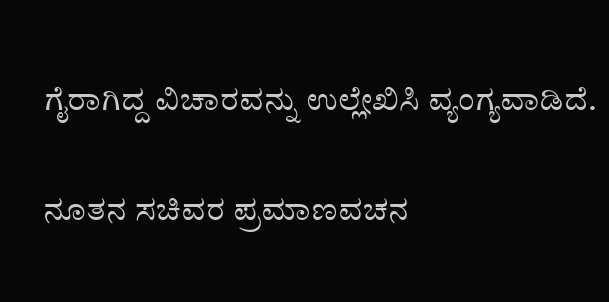ಗೈರಾಗಿದ್ದ ವಿಚಾರವನ್ನು ಉಲ್ಲೇಖಿಸಿ ವ್ಯಂಗ್ಯವಾಡಿದೆ.

ನೂತನ ಸಚಿವರ ಪ್ರಮಾಣವಚನ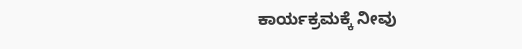ಕಾರ್ಯಕ್ರಮಕ್ಕೆ ನೀವು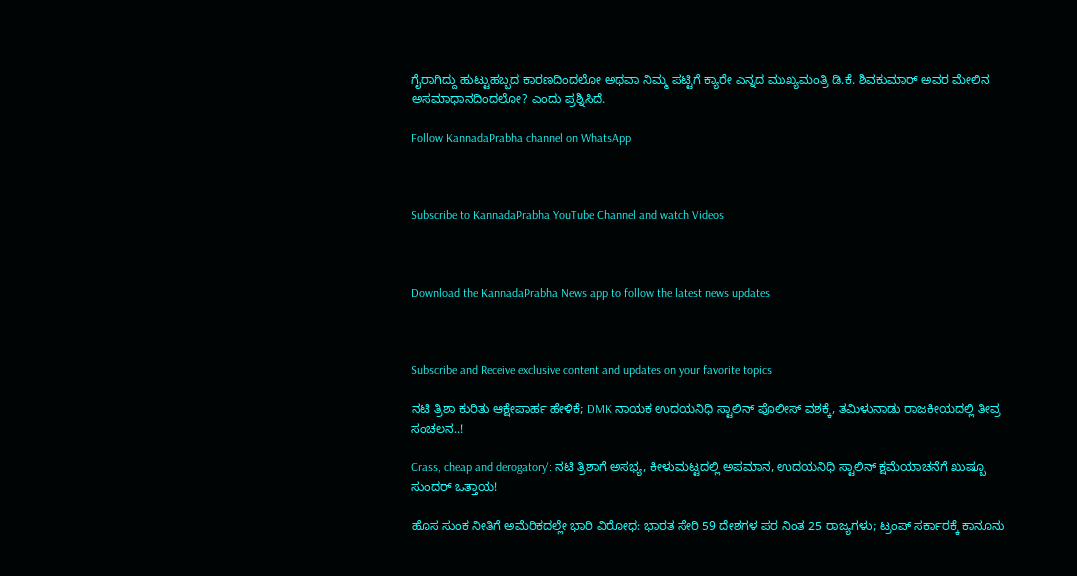ಗೈರಾಗಿದ್ದು ಹುಟ್ಟುಹಬ್ಬದ ಕಾರಣದಿಂದಲೋ ಅಥವಾ ನಿಮ್ಮ ಪಟ್ಟಿಗೆ ಕ್ಯಾರೇ ಎನ್ನದ ಮುಖ್ಯಮಂತ್ರಿ ಡಿ.ಕೆ. ಶಿವಕುಮಾರ್ ಅವರ ಮೇಲಿನ ಅಸಮಾಧಾನದಿಂದಲೋ? ಎಂದು ಪ್ರಶ್ನಿಸಿದೆ.

Follow KannadaPrabha channel on WhatsApp



Subscribe to KannadaPrabha YouTube Channel and watch Videos



Download the KannadaPrabha News app to follow the latest news updates



Subscribe and Receive exclusive content and updates on your favorite topics

ನಟಿ ತ್ರಿಶಾ ಕುರಿತು ಆಕ್ಷೇಪಾರ್ಹ ಹೇಳಿಕೆ; DMK ನಾಯಕ ಉದಯನಿಧಿ ಸ್ಟಾಲಿನ್ ಪೊಲೀಸ್ ವಶಕ್ಕೆ, ತಮಿಳುನಾಡು ರಾಜಕೀಯದಲ್ಲಿ ತೀವ್ರ ಸಂಚಲನ..!

Crass, cheap and derogatory': ನಟಿ ತ್ರಿಶಾಗೆ ಅಸಭ್ಯ, ಕೀಳುಮಟ್ಟದಲ್ಲಿ ಅಪಮಾನ, ಉದಯನಿಧಿ ಸ್ಟಾಲಿನ್ ಕ್ಷಮೆಯಾಚನೆಗೆ ಖುಷ್ಬೂ ಸುಂದರ್ ಒತ್ತಾಯ!

ಹೊಸ ಸುಂಕ ನೀತಿಗೆ ಅಮೆರಿಕದಲ್ಲೇ ಭಾರಿ ವಿರೋಧ: ಭಾರತ ಸೇರಿ 59 ದೇಶಗಳ ಪರ ನಿಂತ 25 ರಾಜ್ಯಗಳು; ಟ್ರಂಪ್ ಸರ್ಕಾರಕ್ಕೆ ಕಾನೂನು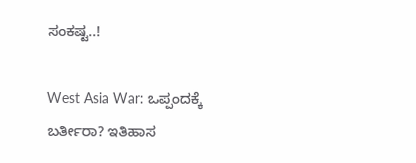ಸಂಕಷ್ಟ..!

West Asia War: ಒಪ್ಪಂದಕ್ಕೆ ಬರ್ತೀರಾ? ಇತಿಹಾಸ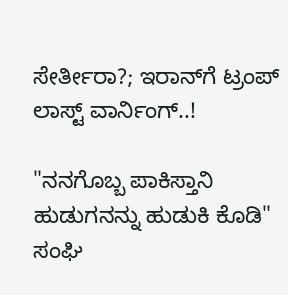ಸೇರ್ತೀರಾ?; ಇರಾನ್‌ಗೆ ಟ್ರಂಪ್ ಲಾಸ್ಟ್ ವಾರ್ನಿಂಗ್..!

"ನನಗೊಬ್ಬ ಪಾಕಿಸ್ತಾನಿ ಹುಡುಗನನ್ನು ಹುಡುಕಿ ಕೊಡಿ" ಸಂಘಿ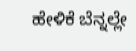ಹೇಳಿಕೆ ಬೆನ್ನಲ್ಲೇ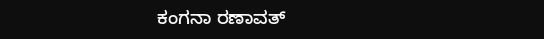ಕಂಗನಾ ರಣಾವತ್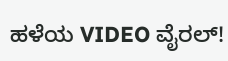ಹಳೆಯ VIDEO ವೈರಲ್!